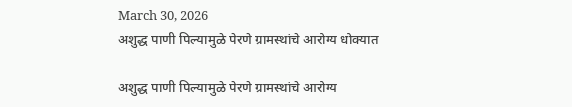March 30, 2026
अशुद्ध पाणी पिल्यामुळे पेरणे ग्रामस्थांचे आरोग्य धोक्यात

अशुद्ध पाणी पिल्यामुळे पेरणे ग्रामस्थांचे आरोग्य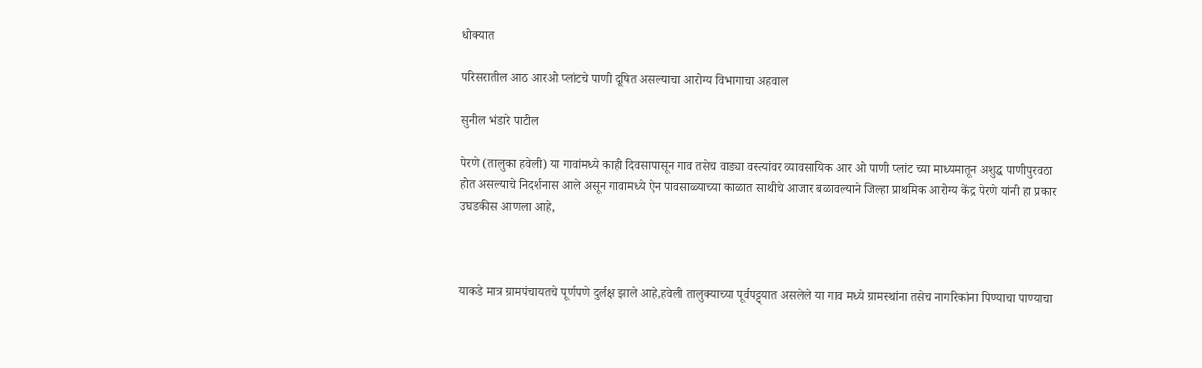धोक्यात

परिसरातील आठ आरओ प्लांटचे पाणी दूषित असल्याचा आरोग्य विभागाचा अहवाल

सुनील भंडारे पाटील

पेरणे (तालुका हवेली) या गावांमध्ये काही दिवसापासून गाव तसेच वाड्या वस्त्यांवर व्यावसायिक आर ओ पाणी प्लांट च्या माध्यमातून अशुद्ध पाणीपुरवठा होत असल्याचे निदर्शनास आले असून गावामध्ये ऐन पावसाळ्याच्या काळात साथीचे आजार बळावल्याने जिल्हा प्राथमिक आरोग्य केंद्र पेरणे यांनी हा प्रकार उघडकीस आणला आहे,



याकडे मात्र ग्रामपंचायतचे पूर्णपणे दुर्लक्ष झाले आहे,हवेली तालुक्याच्या पूर्वपट्ट्यात असलेले या गाव मध्ये ग्रामस्थांना तसेच नागरिकांना पिण्याचा पाण्याचा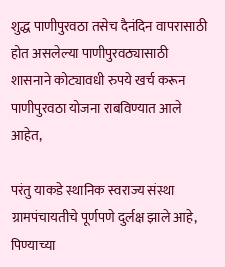शुद्ध पाणीपुरवठा तसेच दैनंदिन वापरासाठी होत असलेल्या पाणीपुरवठ्यासाठी शासनाने कोट्यावधी रुपये खर्च करून पाणीपुरवठा योजना राबविण्यात आले आहेत,

परंतु याकडे स्थानिक स्वराज्य संस्था ग्रामपंचायतीचे पूर्णपणे दुर्लक्ष झाले आहे, पिण्याच्या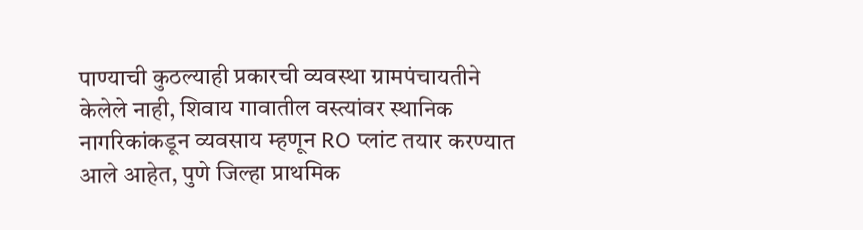पाण्याची कुठल्याही प्रकारची व्यवस्था ग्रामपंचायतीने केलेले नाही, शिवाय गावातील वस्त्यांवर स्थानिक नागरिकांकडून व्यवसाय म्हणून RO प्लांट तयार करण्यात आले आहेत, पुणे जिल्हा प्राथमिक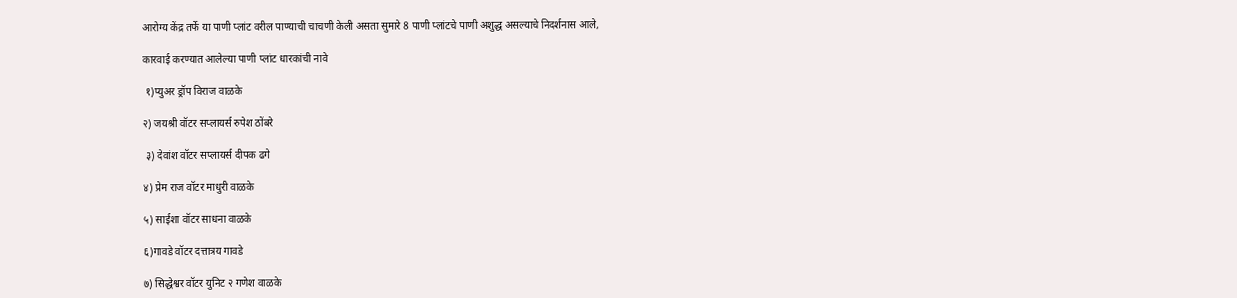आरोग्य केंद्र तर्फे या पाणी प्लांट वरील पाण्याची चाचणी केली असता सुमारे 8 पाणी प्लांटचे पाणी अशुद्ध असल्याचे निदर्शनास आले,

कारवाई करण्यात आलेल्या पाणी प्लांट धारकांची नावे

 १)प्युअर ड्रॉप विराज वाळके

२) जयश्री वॉटर सप्लायर्स रुपेश ठोंबरे

 ३) देवांश वॉटर सप्लायर्स दीपक ढगे

४) प्रेम राज वॉटर माधुरी वाळके

५) साईशा वॉटर साधना वाळके

६)गावडे वॉटर दत्तात्रय गावडे

७) सिद्धेश्वर वॉटर युनिट २ गणेश वाळके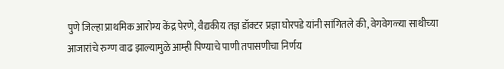पुणे जिल्हा प्राथमिक आरोग्य केंद्र पेरणे, वैद्यकीय तज्ञ डॉक्टर प्रज्ञा घोरपडे यांनी सांगितले की, वेगवेगळ्या साथीच्या आजारांचे रुग्ण वाढ झाल्यामुळे आम्ही पिण्याचे पाणी तपासणीचा निर्णय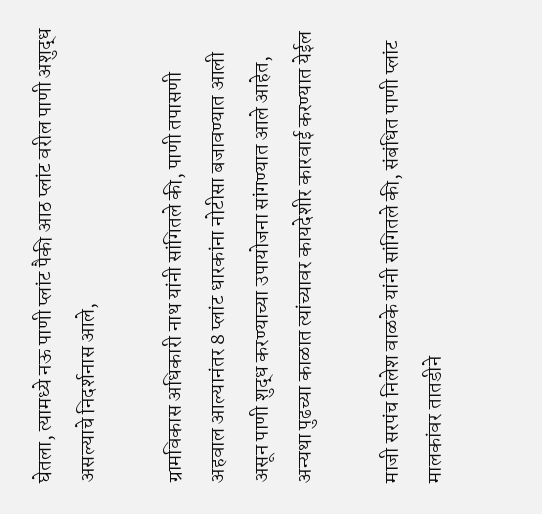घेतला, त्यामध्ये नऊ पाणी प्लांट पैकी आठ प्लांट वरील पाणी अशुद्ध असल्याचे निदर्शनास आले,

ग्रामविकास अधिकारी नाथ यांनी सांगितले की, पाणी तपासणी अहवाल आल्यानंतर 8 प्लांट धारकांना नोटीसा बजावण्यात आली असून पाणी शुद्ध करण्याच्या उपायोजना सांगण्यात आले आहेत, अन्यथा पुढच्या काळात त्यांच्यावर कायदेशीर कारवाई करण्यात येईल

माजी सरपंच निलेश वाळके यांनी सांगितले की, संबंधित पाणी प्लांट मालकांवर तातडीने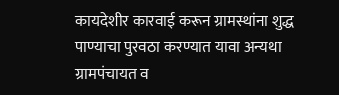कायदेशीर कारवाई करून ग्रामस्थांना शुद्ध पाण्याचा पुरवठा करण्यात यावा अन्यथा ग्रामपंचायत व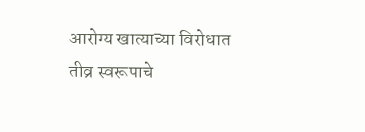आरोग्य खात्याच्या विरोधात तीव्र स्वरूपाचे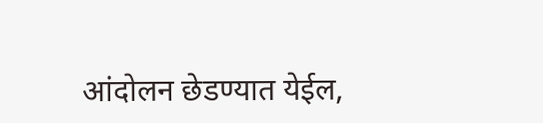आंदोलन छेडण्यात येईल,